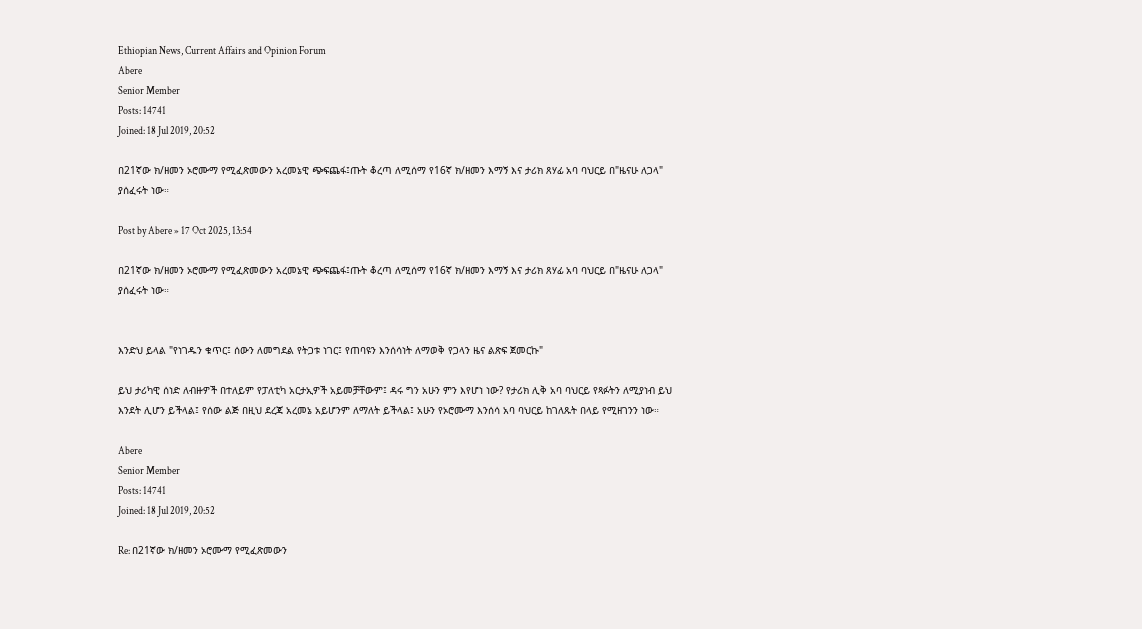Ethiopian News, Current Affairs and Opinion Forum
Abere
Senior Member
Posts: 14741
Joined: 18 Jul 2019, 20:52

በ21ኛው ክ/ዘመን ኦሮሙማ የሚፈጽመውን አረመኔዊ ጭፍጨፋ፤ጡት ቆረጣ ለሚሰማ የ16ኛ ክ/ዘመን እማኝ እና ታሪክ ጸሃፊ አባ ባህርይ በ"ዜናሁ ለጋላ" ያሰፈሩት ነው።

Post by Abere » 17 Oct 2025, 13:54

በ21ኛው ክ/ዘመን ኦሮሙማ የሚፈጽመውን አረመኔዊ ጭፍጨፋ፤ጡት ቆረጣ ለሚሰማ የ16ኛ ክ/ዘመን እማኝ እና ታሪክ ጸሃፊ አባ ባህርይ በ"ዜናሁ ለጋላ" ያሰፈሩት ነው።


እንድህ ይላል "የነገዱን ቁጥር፤ ሰውን ለመግደል የትጋቱ ነገር፤ የጠባዩን እንሰሳነት ለማወቅ የጋላን ዜና ልጽፍ ጀመርኩ"

ይህ ታሪካዊ ሰነድ ለብዙዎች በተለይም የፓለቲካ አርታኢዎች አይመቻቸውም፤ ዳሩ ግን አሁን ምን እየሆነ ነው? የታሪክ ሊቅ አባ ባህርይ የጻፉትን ለሚያነብ ይህ እንደት ሊሆን ይችላል፤ የሰው ልጅ በዚህ ደረጃ አረመኔ አይሆንም ለማለት ይችላል፤ አሁን የኦሮሙማ እንሰሳ አባ ባህርይ ከገለጹት በላይ የሚዘገንን ነው።

Abere
Senior Member
Posts: 14741
Joined: 18 Jul 2019, 20:52

Re: በ21ኛው ክ/ዘመን ኦሮሙማ የሚፈጽመውን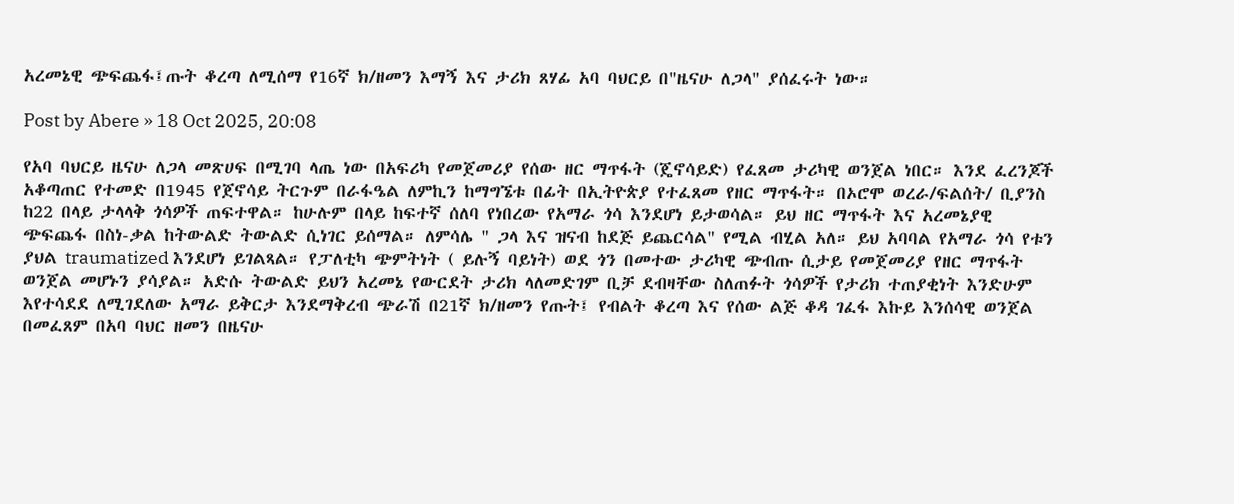አረመኔዊ ጭፍጨፋ፤ጡት ቆረጣ ለሚሰማ የ16ኛ ክ/ዘመን እማኝ እና ታሪክ ጸሃፊ አባ ባህርይ በ"ዜናሁ ለጋላ" ያሰፈሩት ነው።

Post by Abere » 18 Oct 2025, 20:08

የአባ ባህርይ ዜናሁ ለጋላ መጽሀፍ በሚገባ ላጤ ነው በአፍሪካ የመጀመሪያ የሰው ዘር ማጥፋት (ጄኖሳይድ) የፈጸመ ታሪካዊ ወንጀል ነበር። እንደ ፈረንጆች አቆጣጠር የተመድ በ1945 የጀኖሳይ ትርጉም በራፋዔል ለምኪን ከማግኜቱ በፊት በኢትዮጵያ የተፈጸመ የዘር ማጥፋት። በኦሮሞ ወረራ/ፍልሰት/ ቢያንስ ከ22 በላይ ታላላቅ ጎሳዎች ጠፍተዋል። ከሁሉም በላይ ከፍተኛ ሰለባ የነበረው የአማራ ጎሳ እንደሆነ ይታወሳል። ይህ ዘር ማጥፋት እና አረመኔያዊ ጭፍጨፋ በስነ-ቃል ከትውልድ ትውልድ ሲነገር ይሰማል። ለምሳሌ " ጋላ እና ዝናብ ከደጅ ይጨርሳል" የሚል ብሂል አለ። ይህ አባባል የአማራ ጎሳ የቱን ያህል traumatized እንደሆነ ይገልጻል። የፓለቲካ ጭምትነት ( ይሉኝ ባይነት) ወደ ጎን በመተው ታሪካዊ ጭብጡ ሲታይ የመጀመሪያ የዘር ማጥፋት ወንጀል መሆኑን ያሳያል። አድሱ ትውልድ ይህን አረመኔ የውርደት ታሪክ ላለመድገም ቢቻ ደብዛቸው ስለጠፉት ጎሳዎች የታሪክ ተጠያቂነት እንድሁም እየተሳደደ ለሚገደለው አማራ ይቅርታ እንደማቅረብ ጭራሽ በ21ኛ ክ/ዘመን የጡት፤ የብልት ቆረጣ እና የሰው ልጅ ቆዳ ገፈፋ እኩይ እንሰሳዊ ወንጀል በመፈጸም በአባ ባህር ዘመን በዜናሁ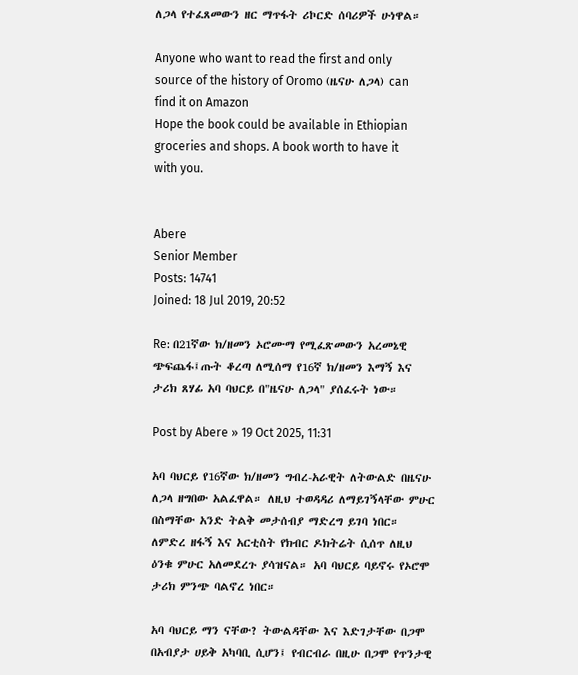ለጋላ የተፈጸመውን ዘር ማጥፋት ሪኮርድ ሰባሪዎች ሁነዋል።

Anyone who want to read the first and only source of the history of Oromo (ዜናሁ ለጋላ) can find it on Amazon
Hope the book could be available in Ethiopian groceries and shops. A book worth to have it with you.


Abere
Senior Member
Posts: 14741
Joined: 18 Jul 2019, 20:52

Re: በ21ኛው ክ/ዘመን ኦሮሙማ የሚፈጽመውን አረመኔዊ ጭፍጨፋ፤ጡት ቆረጣ ለሚሰማ የ16ኛ ክ/ዘመን እማኝ እና ታሪክ ጸሃፊ አባ ባህርይ በ"ዜናሁ ለጋላ" ያሰፈሩት ነው።

Post by Abere » 19 Oct 2025, 11:31

አባ ባህርይ የ16ኛው ክ/ዘመን ግብረ-አራዊት ለትውልድ በዜናሁ ለጋላ ዘግበው አልፈዋል። ለዚህ ተወዳዳሪ ለማይገኝላቸው ምሁር በስማቸው አንድ ትልቅ መታሰብያ ማድረግ ይገባ ነበር። ለምድረ ዘፋኝ እና አርቲስት የክብር ዶክትሬት ሲሰጥ ለዚህ ዕንቁ ምሁር አለመደረጉ ያሳዝናል። አባ ባህርይ ባይኖሩ የኦሮሞ ታሪክ ምንጭ ባልኖረ ነበር።

አባ ባህርይ ማን ናቸው? ትውልዳቸው እና እድገታቸው በጋሞ በአብያታ ሀይቅ አካባቢ ሲሆን፤ የብርብራ በዚሁ በጋሞ የጥንታዊ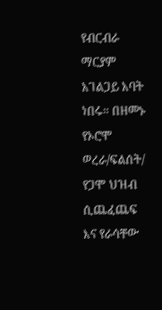የብርብራ ማርያም አገልጋይ አባት ነበሩ። በዘመኑ የኦሮሞ ወረራ/ፍልሰት/ የጋሞ ህዝብ ሲጨፈጨፍ እና የራሳቸው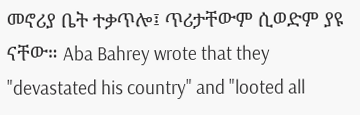መኖሪያ ቤት ተቃጥሎ፤ ጥሪታቸውም ሲወድም ያዩ ናቸው። Aba Bahrey wrote that they "devastated his country" and "looted all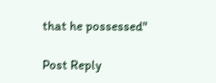that he possessed"

Post Reply